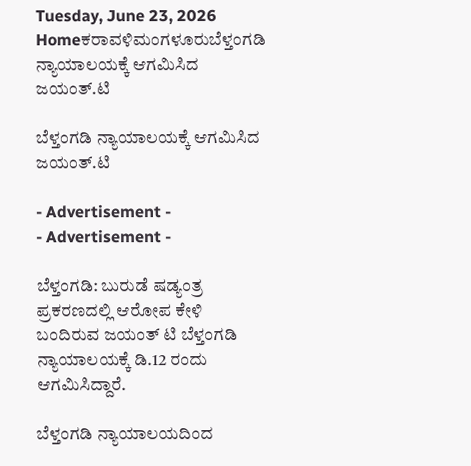Tuesday, June 23, 2026
Homeಕರಾವಳಿಮಂಗಳೂರುಬೆಳ್ತಂಗಡಿ ನ್ಯಾಯಾಲಯಕ್ಕೆ ಆಗಮಿಸಿದ ಜಯಂತ್.ಟಿ

ಬೆಳ್ತಂಗಡಿ ನ್ಯಾಯಾಲಯಕ್ಕೆ ಆಗಮಿಸಿದ ಜಯಂತ್.ಟಿ

- Advertisement -
- Advertisement -

ಬೆಳ್ತಂಗಡಿ: ಬುರುಡೆ ಷಡ್ಯಂತ್ರ ಪ್ರಕರಣದಲ್ಲಿ ಆರೋಪ ಕೇಳಿ ಬಂದಿರುವ ಜಯಂತ್ ‌ಟಿ ಬೆಳ್ತಂಗಡಿ ನ್ಯಾಯಾಲಯಕ್ಕೆ ಡಿ.12 ರಂದು ಆಗಮಿಸಿದ್ದಾರೆ.

ಬೆಳ್ತಂಗಡಿ ನ್ಯಾಯಾಲಯದಿಂದ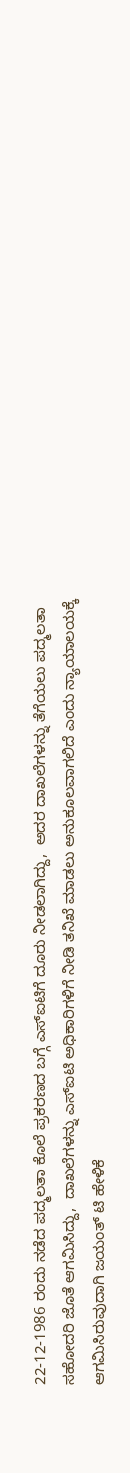22-12-1986 ರಂದು ನಡೆದ ಪದ್ಮಲತಾ ಕೊಲೆ ಪ್ರಕರಣದ ಬಗ್ಗೆ ಎಸ್ಐಟಿಗೆ ದೂರು ನೀಡಲಾಗಿದ್ದು,  ಅದರ ದಾಖಲೆಗಳನ್ನು ತೆಗೆಯಲು ಪದ್ಮಲತಾ ಸಹೋದರಿ ಜೊತೆ ಆಗಮಿಸಿದ್ದು‌,  ದಾಖಲೆಗಳನ್ನು ಎಸ್ಐಟಿ ಅಧಿಕಾರಿಗಳಿಗೆ ನೀಡಿ ತನಿಖೆ ಮಾಡಲು ಅನುಕೂಲವಾಗಲಿದೆ ಎಂದು ನ್ಯಾಯಾಲಯಕ್ಕೆ ಆಗಮಿಸಿರುವುದಾಗಿ ಜಯಂತ್‌ ಟಿ ಹೇಳಿಕೆ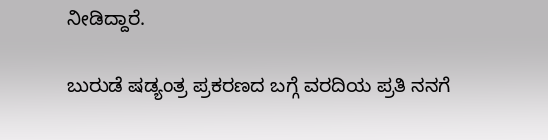ನೀಡಿದ್ದಾರೆ.

ಬುರುಡೆ ಷಡ್ಯಂತ್ರ ಪ್ರಕರಣದ ಬಗ್ಗೆ ವರದಿಯ ಪ್ರತಿ ನನಗೆ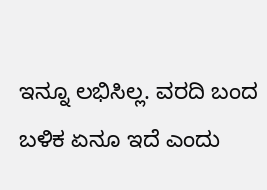ಇನ್ನೂ ಲಭಿಸಿಲ್ಲ. ವರದಿ ಬಂದ ಬಳಿಕ ಏನೂ ಇದೆ ಎಂದು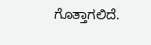ಗೊತ್ತಾಗಲಿದೆ.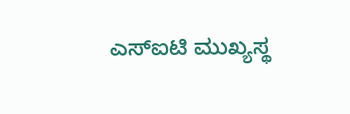ಎಸ್ಐಟಿ ಮುಖ್ಯಸ್ಥ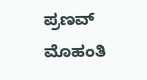ಪ್ರಣವ್ ಮೊಹಂತಿ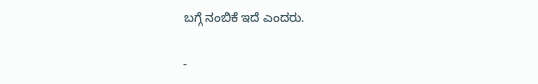ಬಗ್ಗೆ ನಂಬಿಕೆ ಇದೆ ಎಂದರು.

-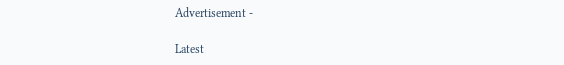Advertisement -

Latest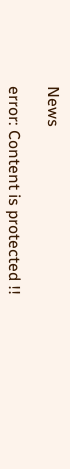News

error: Content is protected !!